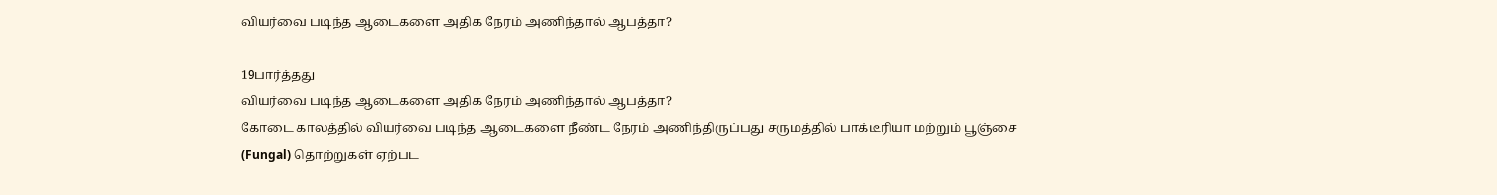வியர்வை படிந்த ஆடைகளை அதிக நேரம் அணிந்தால் ஆபத்தா?

19பார்த்தது
வியர்வை படிந்த ஆடைகளை அதிக நேரம் அணிந்தால் ஆபத்தா?
கோடை காலத்தில் வியர்வை படிந்த ஆடைகளை நீண்ட நேரம் அணிந்திருப்பது சருமத்தில் பாக்டீரியா மற்றும் பூஞ்சை (Fungal) தொற்றுகள் ஏற்பட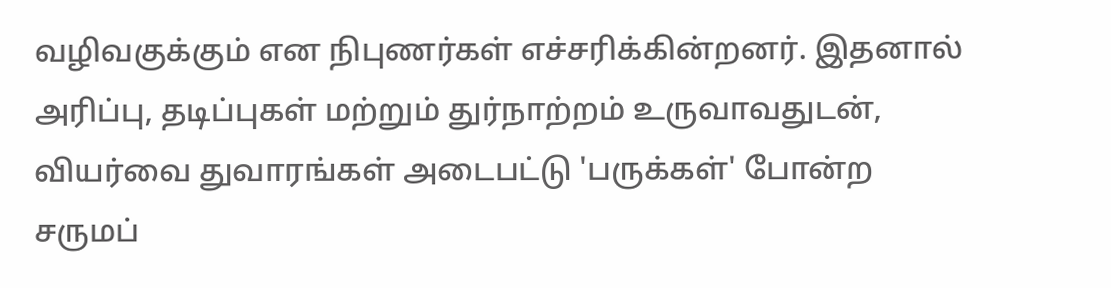வழிவகுக்கும் என நிபுணர்கள் எச்சரிக்கின்றனர். இதனால் அரிப்பு, தடிப்புகள் மற்றும் துர்நாற்றம் உருவாவதுடன், வியர்வை துவாரங்கள் அடைபட்டு 'பருக்கள்' போன்ற சருமப்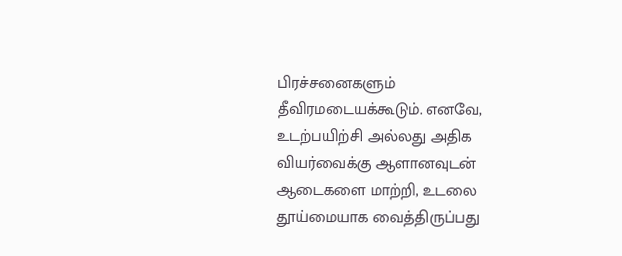பிரச்சனைகளும் தீவிரமடையக்கூடும். எனவே, உடற்பயிற்சி அல்லது அதிக வியர்வைக்கு ஆளானவுடன் ஆடைகளை மாற்றி, உடலை தூய்மையாக வைத்திருப்பது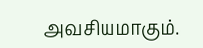அவசியமாகும்.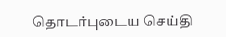தொடர்புடைய செய்தி